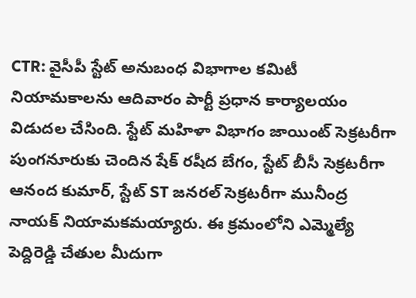CTR: వైసీపీ స్టేట్ అనుబంధ విభాగాల కమిటీ నియామకాలను ఆదివారం పార్టీ ప్రధాన కార్యాలయం విడుదల చేసింది. స్టేట్ మహిళా విభాగం జాయింట్ సెక్రటరీగా పుంగనూరుకు చెందిన షేక్ రషీద బేగం, స్టేట్ బీసీ సెక్రటరీగా ఆనంద కుమార్, స్టేట్ ST జనరల్ సెక్రటరీగా మునీంద్ర నాయక్ నియామకమయ్యారు. ఈ క్రమంలోని ఎమ్మెల్యే పెద్దిరెడ్డి చేతుల మీదుగా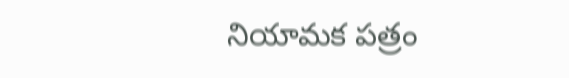నియామక పత్రం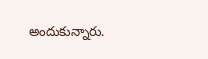అందుకున్నారు.